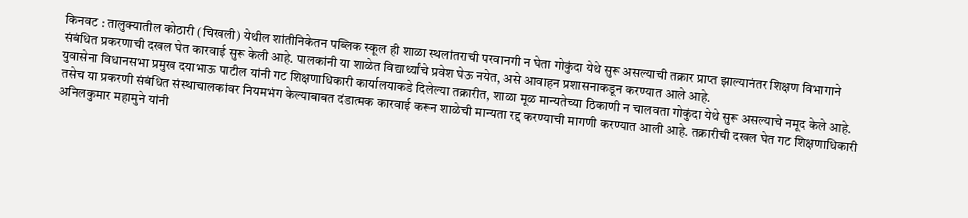किनवट : तालुक्यातील कोठारी (चिखली) येथील शांतीनिकेतन पब्लिक स्कूल ही शाळा स्थलांतराची परवानगी न घेता गोकुंदा येथे सुरू असल्याची तक्रार प्राप्त झाल्यानंतर शिक्षण विभागाने संबंधित प्रकरणाची दखल घेत कारवाई सुरू केली आहे. पालकांनी या शाळेत विद्यार्थ्यांचे प्रवेश घेऊ नयेत, असे आवाहन प्रशासनाकडून करण्यात आले आहे.
युवासेना विधानसभा प्रमुख दयाभाऊ पाटील यांनी गट शिक्षणाधिकारी कार्यालयाकडे दिलेल्या तक्रारीत, शाळा मूळ मान्यतेच्या ठिकाणी न चालवता गोकुंदा येथे सुरू असल्याचे नमूद केले आहे. तसेच या प्रकरणी संबंधित संस्थाचालकांवर नियमभंग केल्याबाबत दंडात्मक कारवाई करून शाळेची मान्यता रद्द करण्याची मागणी करण्यात आली आहे. तक्रारीची दखल घेत गट शिक्षणाधिकारी अनिलकुमार महामुने यांनी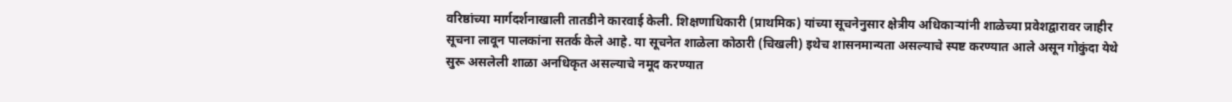वरिष्ठांच्या मार्गदर्शनाखाली तातडीने कारवाई केली. शिक्षणाधिकारी (प्राथमिक) यांच्या सूचनेनुसार क्षेत्रीय अधिकाऱ्यांनी शाळेच्या प्रवेशद्वारावर जाहीर सूचना लावून पालकांना सतर्क केले आहे. या सूचनेत शाळेला कोठारी (चिखली) इथेच शासनमान्यता असल्याचे स्पष्ट करण्यात आले असून गोकुंदा येथे सुरू असलेली शाळा अनधिकृत असल्याचे नमूद करण्यात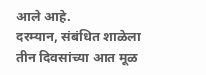आले आहे.
दरम्यान, संबंधित शाळेला तीन दिवसांच्या आत मूळ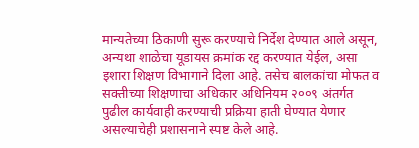मान्यतेच्या ठिकाणी सुरू करण्याचे निर्देश देण्यात आले असून, अन्यथा शाळेचा यूडायस क्रमांक रद्द करण्यात येईल, असा इशारा शिक्षण विभागाने दिला आहे. तसेच बालकांचा मोफत व सक्तीच्या शिक्षणाचा अधिकार अधिनियम २००९ अंतर्गत पुढील कार्यवाही करण्याची प्रक्रिया हाती घेण्यात येणार असल्याचेही प्रशासनाने स्पष्ट केले आहे.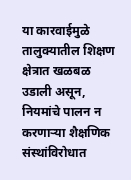या कारवाईमुळे तालुक्यातील शिक्षण क्षेत्रात खळबळ उडाली असून, नियमांचे पालन न करणाऱ्या शैक्षणिक संस्थांविरोधात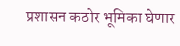प्रशासन कठोर भूमिका घेणार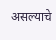असल्याचे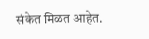संकेत मिळत आहेत.